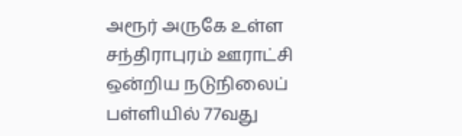அரூர் அருகே உள்ள சந்திராபுரம் ஊராட்சி ஒன்றிய நடுநிலைப் பள்ளியில் 77வது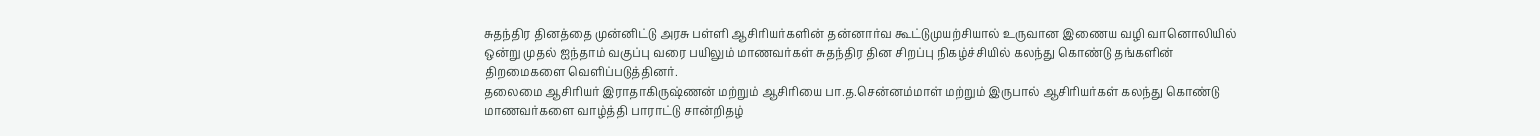சுதந்திர தினத்தை முன்னிட்டு அரசு பள்ளி ஆசிரியர்களின் தன்னார்வ கூட்டுமுயற்சியால் உருவான இணைய வழி வானொலியில் ஒன்று முதல் ஐந்தாம் வகுப்பு வரை பயிலும் மாணவர்கள் சுதந்திர தின சிறப்பு நிகழ்ச்சியில் கலந்து கொண்டு தங்களின் திறமைகளை வெளிப்படுத்தினர்.
தலைமை ஆசிரியர் இராதாகிருஷ்ணன் மற்றும் ஆசிரியை பா.த.சென்னம்மாள் மற்றும் இருபால் ஆசிரியர்கள் கலந்து கொண்டு மாணவர்களை வாழ்த்தி பாராட்டு சான்றிதழ்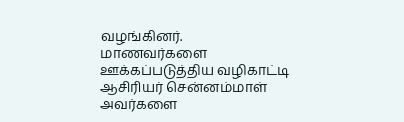வழங்கினர்.
மாணவர்களை ஊக்கப்படுத்திய வழிகாட்டி ஆசிரியர் சென்னம்மாள் அவர்களை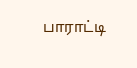பாராட்டி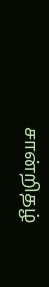சான்றிதழ்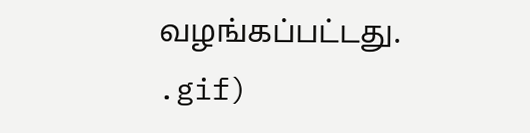வழங்கப்பட்டது.
.gif)